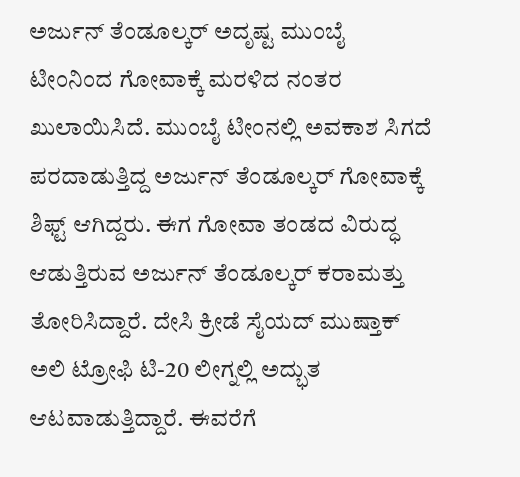ಅರ್ಜುನ್ ತೆಂಡೂಲ್ಕರ್ ಅದೃಷ್ಟ ಮುಂಬೈ ಟೀಂನಿಂದ ಗೋವಾಕ್ಕೆ ಮರಳಿದ ನಂತರ ಖುಲಾಯಿಸಿದೆ. ಮುಂಬೈ ಟೀಂನಲ್ಲಿ ಅವಕಾಶ ಸಿಗದೆ ಪರದಾಡುತ್ತಿದ್ದ ಅರ್ಜುನ್ ತೆಂಡೂಲ್ಕರ್ ಗೋವಾಕ್ಕೆ ಶಿಫ್ಟ್ ಆಗಿದ್ದರು. ಈಗ ಗೋವಾ ತಂಡದ ವಿರುದ್ಧ ಆಡುತ್ತಿರುವ ಅರ್ಜುನ್ ತೆಂಡೂಲ್ಕರ್ ಕರಾಮತ್ತು ತೋರಿಸಿದ್ದಾರೆ. ದೇಸಿ ಕ್ರೀಡೆ ಸೈಯದ್ ಮುಷ್ತಾಕ್ ಅಲಿ ಟ್ರೋಫಿ ಟಿ-20 ಲೀಗ್ನಲ್ಲಿ ಅದ್ಭುತ ಆಟವಾಡುತ್ತಿದ್ದಾರೆ. ಈವರೆಗೆ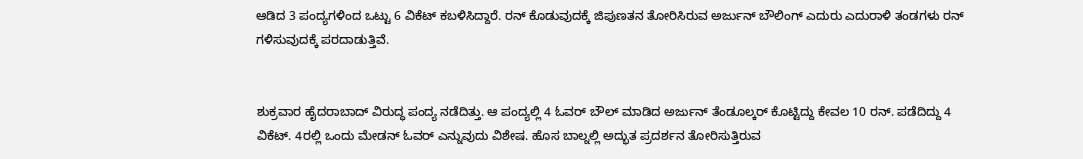ಆಡಿದ 3 ಪಂದ್ಯಗಳಿಂದ ಒಟ್ಟು 6 ವಿಕೆಟ್ ಕಬಳಿಸಿದ್ದಾರೆ. ರನ್ ಕೊಡುವುದಕ್ಕೆ ಜಿಪುಣತನ ತೋರಿಸಿರುವ ಅರ್ಜುನ್ ಬೌಲಿಂಗ್ ಎದುರು ಎದುರಾಳಿ ತಂಡಗಳು ರನ್ ಗಳಿಸುವುದಕ್ಕೆ ಪರದಾಡುತ್ತಿವೆ.


ಶುಕ್ರವಾರ ಹೈದರಾಬಾದ್ ವಿರುದ್ಧ ಪಂದ್ಯ ನಡೆದಿತ್ತು. ಆ ಪಂದ್ಯಲ್ಲಿ 4 ಓವರ್ ಬೌಲ್ ಮಾಡಿದ ಅರ್ಜುನ್ ತೆಂಡೂಲ್ಕರ್ ಕೊಟ್ಟಿದ್ದು ಕೇವಲ 10 ರನ್. ಪಡೆದಿದ್ದು 4 ವಿಕೆಟ್. 4ರಲ್ಲಿ ಒಂದು ಮೇಡನ್ ಓವರ್ ಎನ್ನುವುದು ವಿಶೇಷ. ಹೊಸ ಬಾಲ್ನಲ್ಲಿ ಅದ್ಭುತ ಪ್ರದರ್ಶನ ತೋರಿಸುತ್ತಿರುವ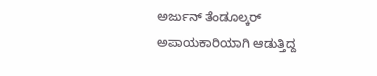ಅರ್ಜುನ್ ತೆಂಡೂಲ್ಕರ್ ಅಪಾಯಕಾರಿಯಾಗಿ ಆಡುತ್ತಿದ್ದ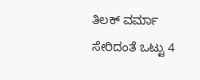ತಿಲಕ್ ವರ್ಮಾ ಸೇರಿದಂತೆ ಒಟ್ಟು 4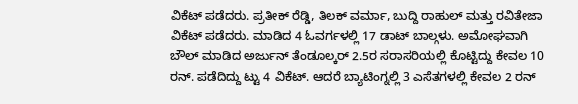ವಿಕೆಟ್ ಪಡೆದರು. ಪ್ರತೀಕ್ ರೆಡ್ಡಿ, ತಿಲಕ್ ವರ್ಮಾ, ಬುದ್ದಿ ರಾಹುಲ್ ಮತ್ತು ರವಿತೇಜಾ ವಿಕೆಟ್ ಪಡೆದರು. ಮಾಡಿದ 4 ಓವರ್ಗಳಲ್ಲಿ 17 ಡಾಟ್ ಬಾಲ್ಗಳು. ಅಮೋಘವಾಗಿ ಬೌಲ್ ಮಾಡಿದ ಅರ್ಜುನ್ ತೆಂಡೂಲ್ಕರ್ 2.5ರ ಸರಾಸರಿಯಲ್ಲಿ ಕೊಟ್ಟಿದ್ದು ಕೇವಲ 10 ರನ್. ಪಡೆದಿದ್ದು ಟ್ಟು 4 ವಿಕೆಟ್. ಆದರೆ ಬ್ಯಾಟಿಂಗ್ನಲ್ಲಿ 3 ಎಸೆತಗಳಲ್ಲಿ ಕೇವಲ 2 ರನ್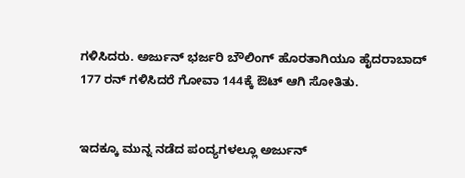ಗಳಿಸಿದರು. ಅರ್ಜುನ್ ಭರ್ಜರಿ ಬೌಲಿಂಗ್ ಹೊರತಾಗಿಯೂ ಹೈದರಾಬಾದ್ 177 ರನ್ ಗಳಿಸಿದರೆ ಗೋವಾ 144ಕ್ಕೆ ಔಟ್ ಆಗಿ ಸೋತಿತು.


ಇದಕ್ಕೂ ಮುನ್ನ ನಡೆದ ಪಂದ್ಯಗಳಲ್ಲೂ ಅರ್ಜುನ್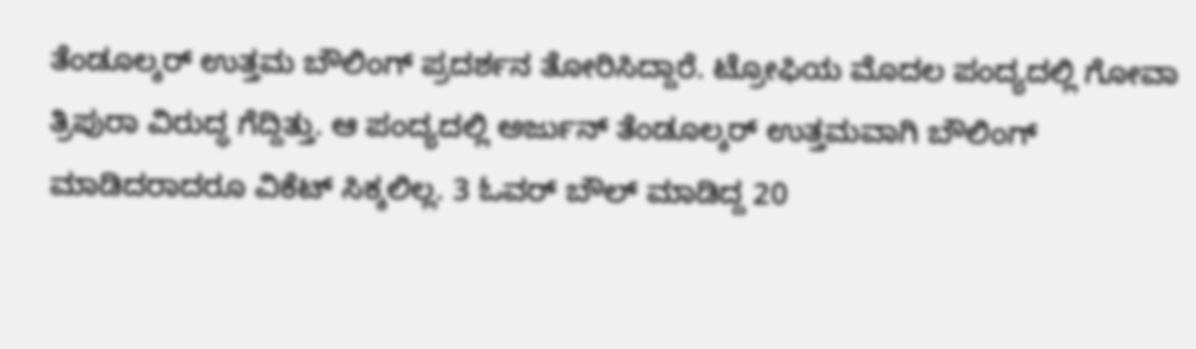ತೆಂಡೂಲ್ಕರ್ ಉತ್ತಮ ಬೌಲಿಂಗ್ ಪ್ರದರ್ಶನ ತೋರಿಸಿದ್ದಾರೆ. ಟ್ರೋಫಿಯ ಮೊದಲ ಪಂದ್ಯದಲ್ಲಿ ಗೋವಾ ತ್ರಿಪುರಾ ವಿರುದ್ಧ ಗೆದ್ದಿತ್ತು. ಆ ಪಂದ್ಯದಲ್ಲಿ ಅರ್ಜುನ್ ತೆಂಡೂಲ್ಕರ್ ಉತ್ತಮವಾಗಿ ಬೌಲಿಂಗ್ ಮಾಡಿದರಾದರೂ ವಿಕೆಟ್ ಸಿಕ್ಕಲಿಲ್ಲ. 3 ಓವರ್ ಬೌಲ್ ಮಾಡಿದ್ದ 20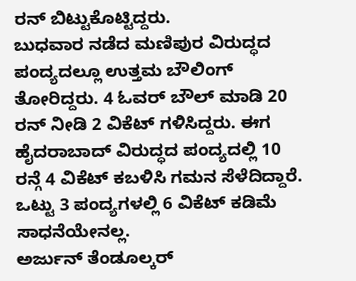ರನ್ ಬಿಟ್ಟುಕೊಟ್ಟಿದ್ದರು.
ಬುಧವಾರ ನಡೆದ ಮಣಿಪುರ ವಿರುದ್ಧದ ಪಂದ್ಯದಲ್ಲೂ ಉತ್ತಮ ಬೌಲಿಂಗ್ ತೋರಿದ್ದರು. 4 ಓವರ್ ಬೌಲ್ ಮಾಡಿ 20 ರನ್ ನೀಡಿ 2 ವಿಕೆಟ್ ಗಳಿಸಿದ್ದರು. ಈಗ ಹೈದರಾಬಾದ್ ವಿರುದ್ಧದ ಪಂದ್ಯದಲ್ಲಿ 10 ರನ್ಗೆ 4 ವಿಕೆಟ್ ಕಬಳಿಸಿ ಗಮನ ಸೆಳೆದಿದ್ದಾರೆ. ಒಟ್ಟು 3 ಪಂದ್ಯಗಳಲ್ಲಿ 6 ವಿಕೆಟ್ ಕಡಿಮೆ ಸಾಧನೆಯೇನಲ್ಲ.
ಅರ್ಜುನ್ ತೆಂಡೂಲ್ಕರ್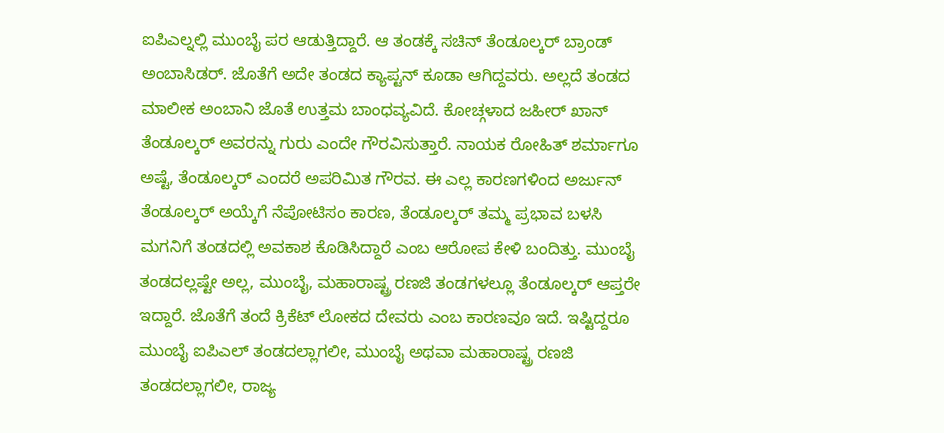ಐಪಿಎಲ್ನಲ್ಲಿ ಮುಂಬೈ ಪರ ಆಡುತ್ತಿದ್ದಾರೆ. ಆ ತಂಡಕ್ಕೆ ಸಚಿನ್ ತೆಂಡೂಲ್ಕರ್ ಬ್ರಾಂಡ್ ಅಂಬಾಸಿಡರ್. ಜೊತೆಗೆ ಅದೇ ತಂಡದ ಕ್ಯಾಪ್ಟನ್ ಕೂಡಾ ಆಗಿದ್ದವರು. ಅಲ್ಲದೆ ತಂಡದ ಮಾಲೀಕ ಅಂಬಾನಿ ಜೊತೆ ಉತ್ತಮ ಬಾಂಧವ್ಯವಿದೆ. ಕೋಚ್ಗಳಾದ ಜಹೀರ್ ಖಾನ್ ತೆಂಡೂಲ್ಕರ್ ಅವರನ್ನು ಗುರು ಎಂದೇ ಗೌರವಿಸುತ್ತಾರೆ. ನಾಯಕ ರೋಹಿತ್ ಶರ್ಮಾಗೂ ಅಷ್ಟೆ, ತೆಂಡೂಲ್ಕರ್ ಎಂದರೆ ಅಪರಿಮಿತ ಗೌರವ. ಈ ಎಲ್ಲ ಕಾರಣಗಳಿಂದ ಅರ್ಜುನ್ ತೆಂಡೂಲ್ಕರ್ ಅಯ್ಕೆಗೆ ನೆಪೋಟಿಸಂ ಕಾರಣ, ತೆಂಡೂಲ್ಕರ್ ತಮ್ಮ ಪ್ರಭಾವ ಬಳಸಿ ಮಗನಿಗೆ ತಂಡದಲ್ಲಿ ಅವಕಾಶ ಕೊಡಿಸಿದ್ದಾರೆ ಎಂಬ ಆರೋಪ ಕೇಳಿ ಬಂದಿತ್ತು. ಮುಂಬೈ ತಂಡದಲ್ಲಷ್ಟೇ ಅಲ್ಲ, ಮುಂಬೈ, ಮಹಾರಾಷ್ಟ್ರ ರಣಜಿ ತಂಡಗಳಲ್ಲೂ ತೆಂಡೂಲ್ಕರ್ ಆಪ್ತರೇ ಇದ್ದಾರೆ. ಜೊತೆಗೆ ತಂದೆ ಕ್ರಿಕೆಟ್ ಲೋಕದ ದೇವರು ಎಂಬ ಕಾರಣವೂ ಇದೆ. ಇಷ್ಟಿದ್ದರೂ ಮುಂಬೈ ಐಪಿಎಲ್ ತಂಡದಲ್ಲಾಗಲೀ, ಮುಂಬೈ ಅಥವಾ ಮಹಾರಾಷ್ಟ್ರ ರಣಜಿ ತಂಡದಲ್ಲಾಗಲೀ, ರಾಜ್ಯ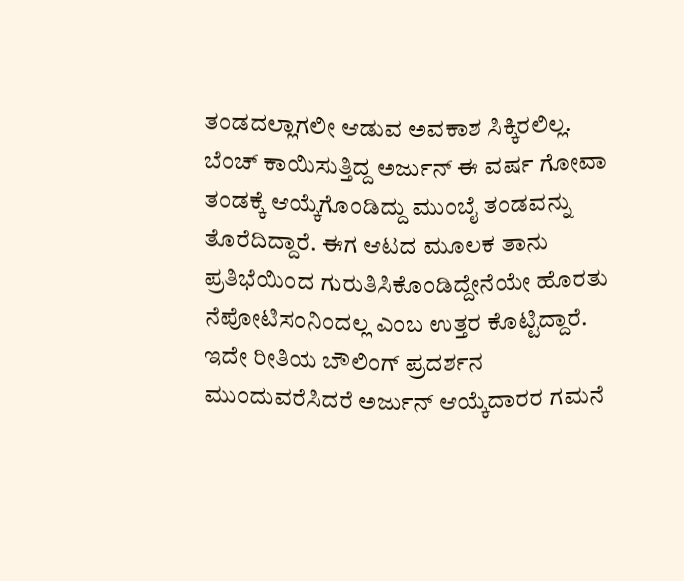ತಂಡದಲ್ಲಾಗಲೀ ಆಡುವ ಅವಕಾಶ ಸಿಕ್ಕಿರಲಿಲ್ಲ. ಬೆಂಚ್ ಕಾಯಿಸುತ್ತಿದ್ದ ಅರ್ಜುನ್ ಈ ವರ್ಷ ಗೋವಾ ತಂಡಕ್ಕೆ ಆಯ್ಕೆಗೊಂಡಿದ್ದು ಮುಂಬೈ ತಂಡವನ್ನು ತೊರೆದಿದ್ದಾರೆ. ಈಗ ಆಟದ ಮೂಲಕ ತಾನು ಪ್ರತಿಭೆಯಿಂದ ಗುರುತಿಸಿಕೊಂಡಿದ್ದೇನೆಯೇ ಹೊರತು ನೆಪೋಟಿಸಂನಿಂದಲ್ಲ ಎಂಬ ಉತ್ತರ ಕೊಟ್ಟಿದ್ದಾರೆ. ಇದೇ ರೀತಿಯ ಬೌಲಿಂಗ್ ಪ್ರದರ್ಶನ ಮುಂದುವರೆಸಿದರೆ ಅರ್ಜುನ್ ಆಯ್ಕೆದಾರರ ಗಮನೆ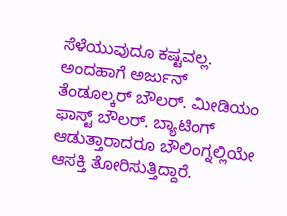ಸೆಳೆಯುವುದೂ ಕಷ್ಟವಲ್ಲ. ಅಂದಹಾಗೆ ಅರ್ಜುನ್ ತೆಂಡೂಲ್ಕರ್ ಬೌಲರ್. ಮೀಡಿಯಂ ಫಾಸ್ಟ್ ಬೌಲರ್. ಬ್ಯಾಟಿಂಗ್ ಆಡುತ್ತಾರಾದರೂ ಬೌಲಿಂಗ್ನಲ್ಲಿಯೇ ಆಸಕ್ತಿ ತೋರಿಸುತ್ತಿದ್ದಾರೆ.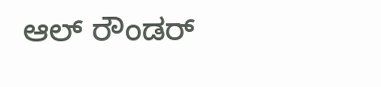ಆಲ್ ರೌಂಡರ್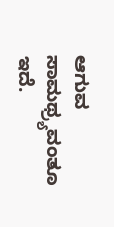ಆಗುವ ಸಾಮಥ್ರ್ಯವಂತೂ ಇದೆ.